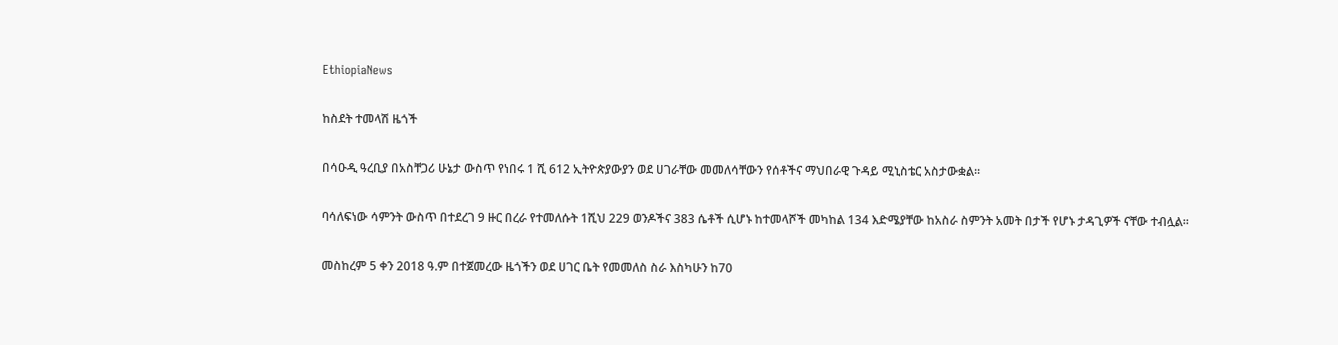EthiopiaNews

ከስደት ተመላሽ ዜጎች

በሳዑዲ ዓረቢያ በአስቸጋሪ ሁኔታ ውስጥ የነበሩ 1 ሺ 612 ኢትዮጵያውያን ወደ ሀገራቸው መመለሳቸውን የሰቶችና ማህበራዊ ጉዳይ ሚኒስቴር አስታውቋል፡፡

ባሳለፍነው ሳምንት ውስጥ በተደረገ 9 ዙር በረራ የተመለሱት 1ሺህ 229 ወንዶችና 383 ሴቶች ሲሆኑ ከተመላሾች መካከል 134 እድሜያቸው ከአስራ ስምንት አመት በታች የሆኑ ታዳጊዎች ናቸው ተብሏል።

መስከረም 5 ቀን 2018 ዓ.ም በተጀመረው ዜጎችን ወደ ሀገር ቤት የመመለስ ስራ እስካሁን ከ70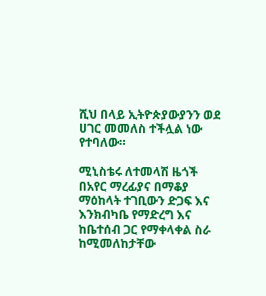ሺህ በላይ ኢትዮጵያውያንን ወደ ሀገር መመለስ ተችሏል ነው የተባለው።

ሚኒስቴሩ ለተመላሽ ዜጎች በአየር ማረፊያና በማቆያ ማዕከላት ተገቢውን ድጋፍ እና እንክብካቤ የማድረግ እና ከቤተሰብ ጋር የማቀላቀል ስራ ከሚመለከታቸው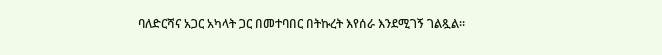ባለድርሻና አጋር አካላት ጋር በመተባበር በትኩረት እየሰራ እንደሚገኝ ገልጿል።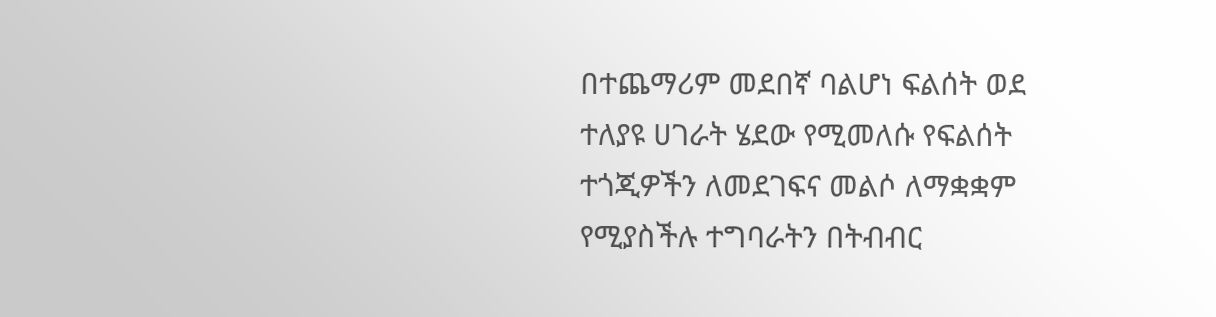በተጨማሪም መደበኛ ባልሆነ ፍልሰት ወደ ተለያዩ ሀገራት ሄደው የሚመለሱ የፍልሰት ተጎጂዎችን ለመደገፍና መልሶ ለማቋቋም የሚያስችሉ ተግባራትን በትብብር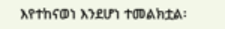እየተከናወነ እንደሆነ ተመልክቷል፡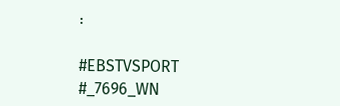፡

#EBSTVSPORT
#_7696_WN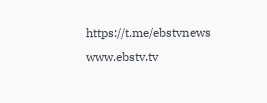https://t.me/ebstvnews
www.ebstv.tv